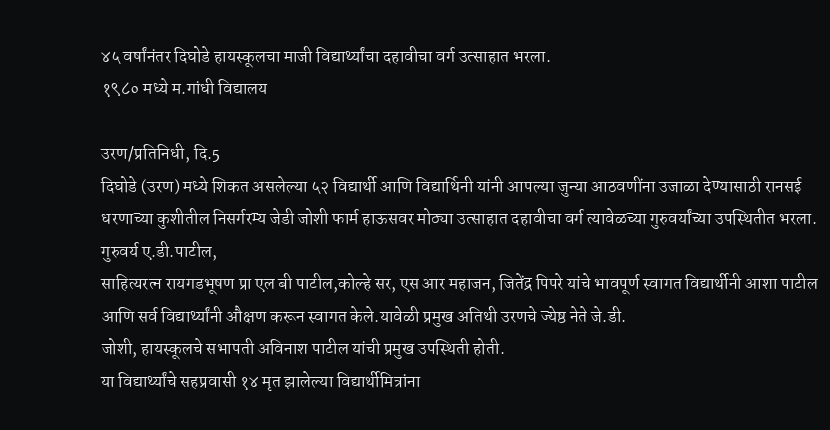४५ वर्षांनंतर दिघोडे हायस्कूलचा माजी विद्यार्थ्यांचा दहावीचा वर्ग उत्साहात भरला.
१९८० मध्ये म.गांधी विद्यालय

उरण/प्रतिनिधी, दि.5
दिघोडे (उरण) मध्ये शिकत असलेल्या ५२ विद्यार्थी आणि विद्यार्थिनी यांनी आपल्या जुन्या आठवणींना उजाळा देण्यासाठी रानसई धरणाच्या कुशीतील निसर्गरम्य जेडी जोशी फार्म हाऊसवर मोठ्या उत्साहात दहावीचा वर्ग त्यावेळच्या गुरुवर्यांच्या उपस्थितीत भरला.
गुरुवर्य ए.डी.पाटील,
साहित्यरत्न रायगडभूषण प्रा एल बी पाटील,कोल्हे सर, एस आर महाजन, जितेंद्र पिपरे यांचे भावपूर्ण स्वागत विद्यार्थीनी आशा पाटील आणि सर्व विद्यार्थ्यांनी औक्षण करून स्वागत केले.यावेळी प्रमुख अतिथी उरणचे ज्येष्ठ नेते जे.डी.
जोशी, हायस्कूलचे सभापती अविनाश पाटील यांची प्रमुख उपस्थिती होती.
या विद्यार्थ्यांचे सहप्रवासी १४ मृत झालेल्या विद्यार्थीमित्रांना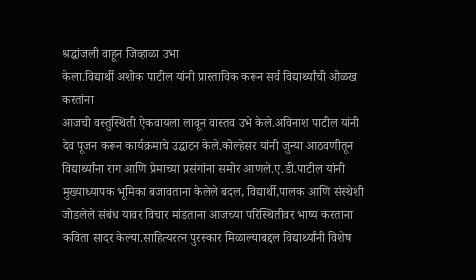श्रद्धांजली वाहून जिव्हाळा उभा
केला.विद्यार्थी अशोक पाटील यांनी प्रास्ताविक करून सर्व विद्यार्थ्यांची ओळख करतांना
आजची वस्तुस्थिती ऐकवायला लावून वास्तव उभे केले.अविनाश पाटील यांनी देव पूजन करून कार्यक्रमाचे उद्घाटन केले.कोल्हेसर यांनी जुन्या आठवणीतून विद्यार्थ्यांना राग आणि प्रेमाच्या प्रसंगांना समोर आणले.ए.डी.पाटील यांनी मुख्याध्यापक भूमिका बजावताना केलेले बदल, विद्यार्थी,पालक आणि संस्थेशी जोडलेले संबंध यावर विचार मांडताना आजच्या परिस्थितीवर भाष्य करताना कविता सादर केल्या.साहित्यरत्न पुरस्कार मिळाल्याबद्दल विद्यार्थ्यांनी विशेष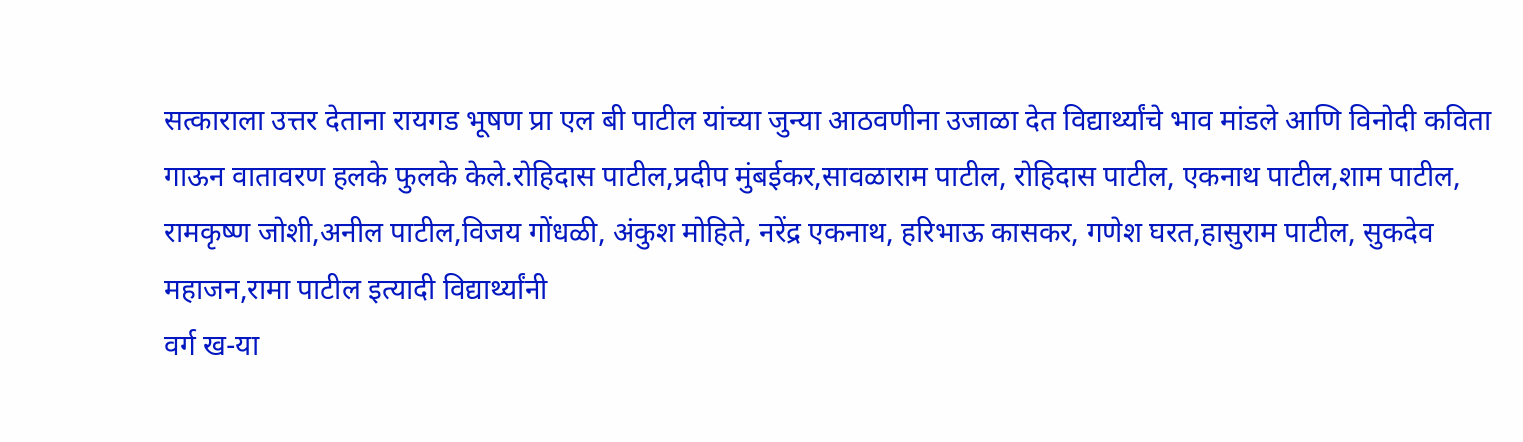सत्काराला उत्तर देताना रायगड भूषण प्रा एल बी पाटील यांच्या जुन्या आठवणीना उजाळा देत विद्यार्थ्यांचे भाव मांडले आणि विनोदी कविता गाऊन वातावरण हलके फुलके केले.रोहिदास पाटील,प्रदीप मुंबईकर,सावळाराम पाटील, रोहिदास पाटील, एकनाथ पाटील,शाम पाटील, रामकृष्ण जोशी,अनील पाटील,विजय गोंधळी, अंकुश मोहिते, नरेंद्र एकनाथ, हरिभाऊ कासकर, गणेश घरत,हासुराम पाटील, सुकदेव महाजन,रामा पाटील इत्यादी विद्यार्थ्यांनी
वर्ग ख-या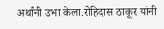अर्थांनी उभा केला.रोहिदास ठाकूर यांनी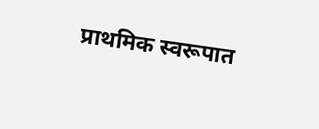प्राथमिक स्वरूपात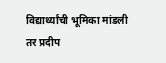विद्यार्थ्यांची भूमिका मांडली तर प्रदीप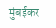मुंबईकर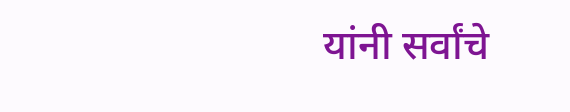यांनी सर्वांचे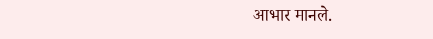आभार मानले.